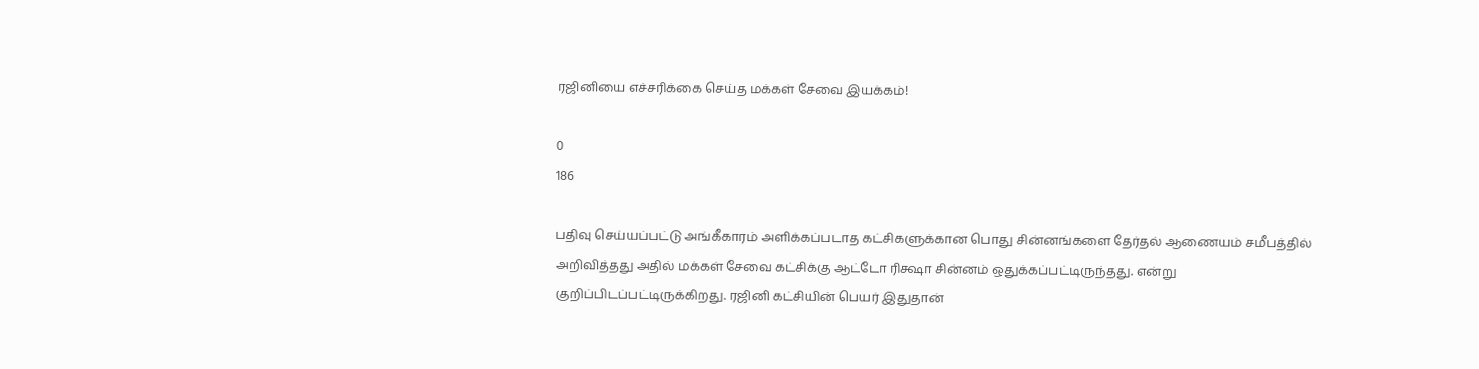ரஜினியை எச்சரிக்கை செய்த மக்கள் சேவை இயக்கம்!

0
186

பதிவு செய்யப்பட்டு அங்கீகாரம் அளிக்கப்படாத கட்சிகளுக்கான பொது சின்னங்களை தேர்தல் ஆணையம் சமீபத்தில் அறிவித்தது அதில் மக்கள் சேவை கட்சிக்கு ஆட்டோ ரிக்ஷா சின்னம் ஒதுக்கப்பட்டிருந்தது. என்று குறிப்பிடப்பட்டிருக்கிறது. ரஜினி கட்சியின் பெயர் இதுதான்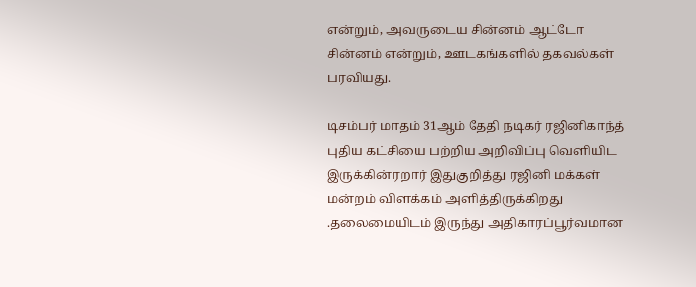என்றும், அவருடைய சின்னம் ஆட்டோ சின்னம் என்றும், ஊடகங்களில் தகவல்கள் பரவியது.

டிசம்பர் மாதம் 31ஆம் தேதி நடிகர் ரஜினிகாந்த் புதிய கட்சியை பற்றிய அறிவிப்பு வெளியிட இருக்கின்ரறார் இதுகுறித்து ரஜினி மக்கள் மன்றம் விளக்கம் அளித்திருக்கிறது .தலைமையிடம் இருந்து அதிகாரப்பூர்வமான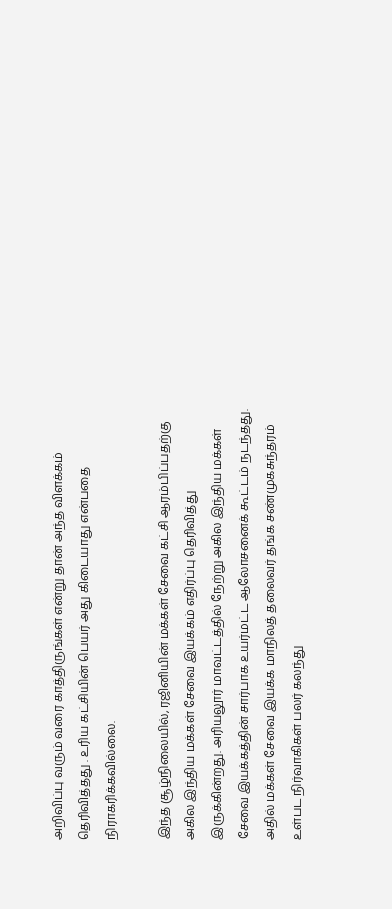அறிவிப்பு வரும் வரை காத்திருங்கள் என்று தான் அந்த விளக்கம் தெரிவித்தது . உரிய கட்சியின் பெயர் அது கிடையாது என்பதை நிராகரிக்கவில்லை.

இந்த சூழ்நிலையில், ரஜினியின் மக்கள் சேவை கட்சி ஆரம்பிப்பதற்கு அகில இந்திய மக்கள் சேவை இயக்கம் எதிர்ப்பு தெரிவித்து இருக்கின்றது. அரியலூர் மாவட்டத்தில் நேற்று அகில இந்திய மக்கள் சேவை இயக்கத்தின் சார்பாக உயர்மட்ட ஆலோசனைக் கூட்டம் நடந்தது. அதில் மக்கள் சேவை இயக்க மாநிலத் தலைவர் தங்க சண்முகசுந்தரம் உள்பட நிர்வாகிகள் பலர் கலந்து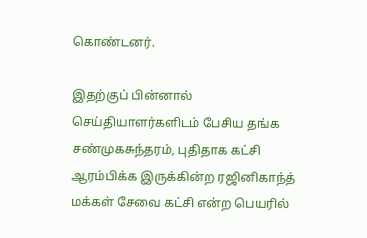கொண்டனர்.

இதற்குப் பின்னால் செய்தியாளர்களிடம் பேசிய தங்க சண்முகசுந்தரம், புதிதாக கட்சி ஆரம்பிக்க இருக்கின்ற ரஜினிகாந்த் மக்கள் சேவை கட்சி என்ற பெயரில்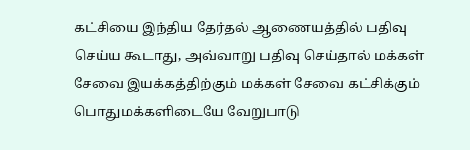கட்சியை இந்திய தேர்தல் ஆணையத்தில் பதிவு செய்ய கூடாது, அவ்வாறு பதிவு செய்தால் மக்கள் சேவை இயக்கத்திற்கும் மக்கள் சேவை கட்சிக்கும் பொதுமக்களிடையே வேறுபாடு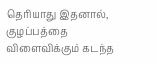தெரியாது இதனால், குழப்பத்தை விளைவிக்கும் கடந்த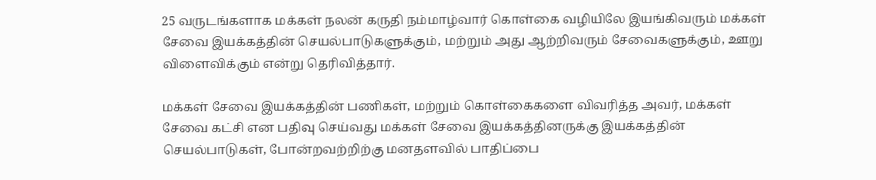25 வருடங்களாக மக்கள் நலன் கருதி நம்மாழ்வார் கொள்கை வழியிலே இயங்கிவரும் மக்கள் சேவை இயக்கத்தின் செயல்பாடுகளுக்கும், மற்றும் அது ஆற்றிவரும் சேவைகளுக்கும், ஊறு விளைவிக்கும் என்று தெரிவித்தார்.

மக்கள் சேவை இயக்கத்தின் பணிகள், மற்றும் கொள்கைகளை விவரித்த அவர், மக்கள் சேவை கட்சி என பதிவு செய்வது மக்கள் சேவை இயக்கத்தினருக்கு இயக்கத்தின் செயல்பாடுகள், போன்றவற்றிற்கு மனதளவில் பாதிப்பை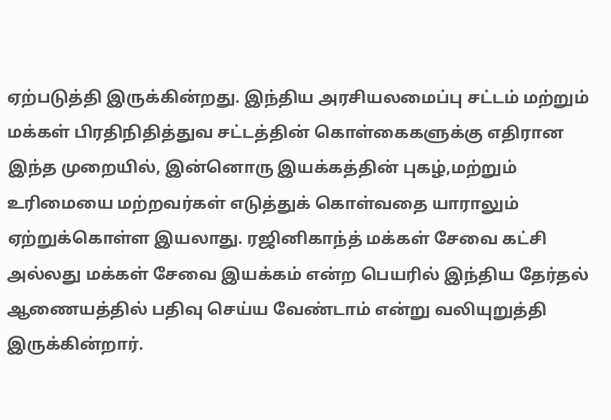ஏற்படுத்தி இருக்கின்றது. இந்திய அரசியலமைப்பு சட்டம் மற்றும் மக்கள் பிரதிநிதித்துவ சட்டத்தின் கொள்கைகளுக்கு எதிரான இந்த முறையில், இன்னொரு இயக்கத்தின் புகழ்,மற்றும் உரிமையை மற்றவர்கள் எடுத்துக் கொள்வதை யாராலும் ஏற்றுக்கொள்ள இயலாது. ரஜினிகாந்த் மக்கள் சேவை கட்சி அல்லது மக்கள் சேவை இயக்கம் என்ற பெயரில் இந்திய தேர்தல் ஆணையத்தில் பதிவு செய்ய வேண்டாம் என்று வலியுறுத்தி இருக்கின்றார்.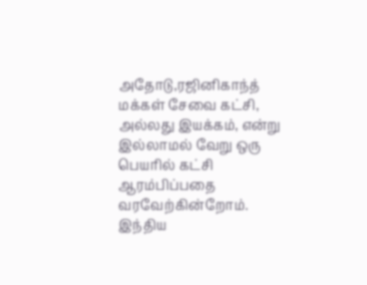அதோடு,ரஜினிகாந்த் மக்கள் சேவை கட்சி, அல்லது இயக்கம், என்று இல்லாமல் வேறு ஒரு பெயரில் கட்சி ஆரம்பிப்பதை வரவேற்கின்றோம். இந்திய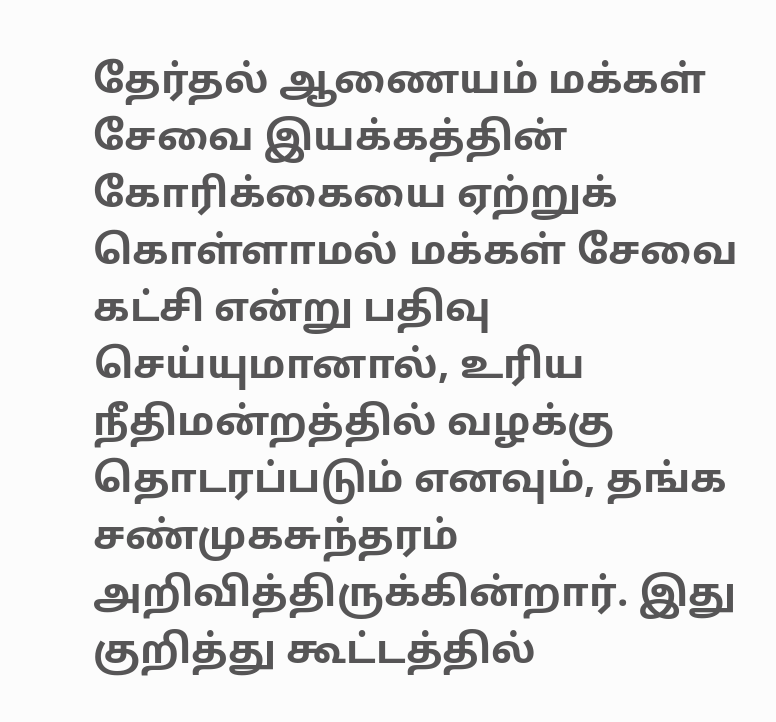தேர்தல் ஆணையம் மக்கள் சேவை இயக்கத்தின் கோரிக்கையை ஏற்றுக் கொள்ளாமல் மக்கள் சேவை கட்சி என்று பதிவு செய்யுமானால், உரிய நீதிமன்றத்தில் வழக்கு தொடரப்படும் எனவும், தங்க சண்முகசுந்தரம் அறிவித்திருக்கின்றார். இது குறித்து கூட்டத்தில்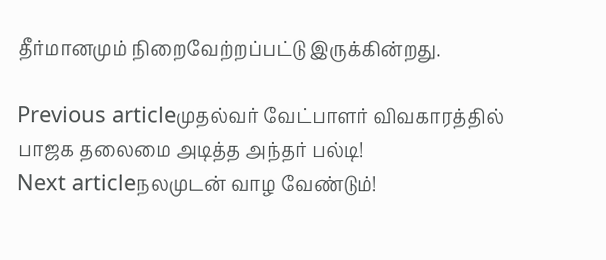தீர்மானமும் நிறைவேற்றப்பட்டு இருக்கின்றது.

Previous articleமுதல்வர் வேட்பாளர் விவகாரத்தில் பாஜக தலைமை அடித்த அந்தர் பல்டி!
Next articleநலமுடன் வாழ வேண்டும்!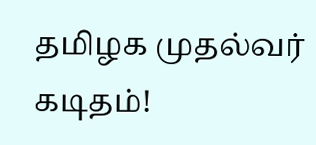தமிழக முதல்வர் கடிதம்!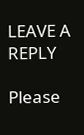LEAVE A REPLY

Please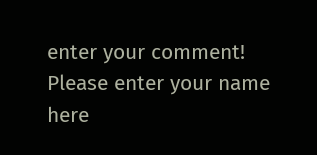enter your comment!
Please enter your name here